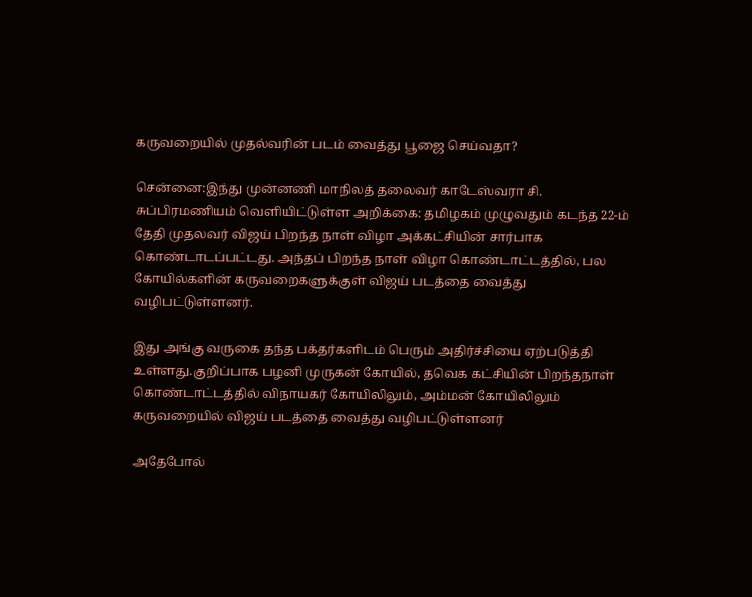கருவறையில் முதல்வரின் படம் வைத்து பூஜை செய்வதா?

சென்னை:இந்து முன்னணி மாநிலத் தலைவர் காடேஸ்வரா சி. சுப்பிரமணியம் வெளியிட்டுள்ள அறிக்கை: தமிழகம் முழுவதும் கடந்த 22-ம் தேதி முதலவர் விஜய் பிறந்த நாள் விழா அக்கட்சியின் சார்பாக கொண்டாடப்பட்டது. அந்தப் பிறந்த நாள் விழா கொண்டாட்டத்தில், பல கோயில்களின் கருவறைகளுக்குள் விஜய் படத்தை வைத்து வழிபட்டுள்ளனர்.

இது அங்கு வருகை தந்த பக்தர்களிடம் பெரும் அதிர்ச்சியை ஏற்படுத்தி உள்ளது.குறிப்பாக பழனி முருகன் கோயில், தவெக கட்சியின் பிறந்தநாள் கொண்டாட்டத்தில் விநாயகர் கோயிலிலும், அம்மன் கோயிலிலும் கருவறையில் விஜய் படத்தை வைத்து வழிபட்டுள்ளனர்

அதேபோல்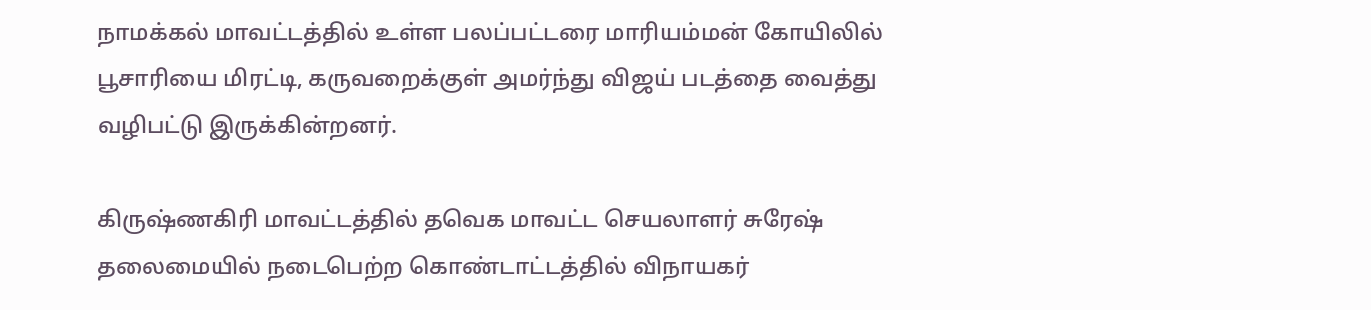நாமக்கல் மாவட்டத்தில் உள்ள பலப்பட்டரை மாரியம்மன் கோயிலில் பூசாரியை மிரட்டி, கருவறைக்குள் அமர்ந்து விஜய் படத்தை வைத்து வழிபட்டு இருக்கின்றனர்.

கிருஷ்ணகிரி மாவட்டத்தில் தவெக மாவட்ட செயலாளர் சுரேஷ் தலைமையில் நடைபெற்ற கொண்டாட்டத்தில் விநாயகர்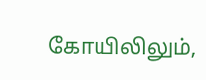கோயிலிலும்,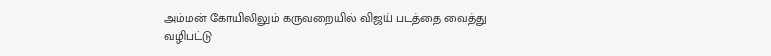அம்மன் கோயிலிலும் கருவறையில் விஜய் படத்தை வைத்து வழிபட்டு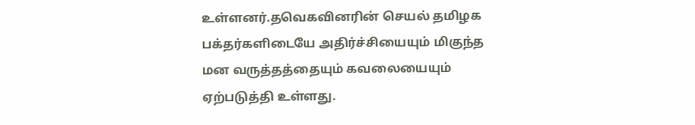உள்ளனர்.தவெகவினரின் செயல் தமிழக பக்தர்களிடையே அதிர்ச்சியையும் மிகுந்த மன வருத்தத்தையும் கவலையையும் ஏற்படுத்தி உள்ளது.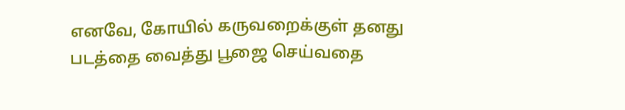எனவே, கோயில் கருவறைக்குள் தனது படத்தை வைத்து பூஜை செய்வதை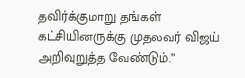தவிர்க்குமாறு தங்கள் கட்சியினருக்கு முதலவர் விஜய் அறிவுறுத்த வேண்டும்.”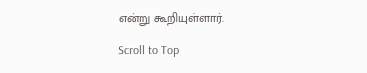என்று கூறியுள்ளார்.

Scroll to Top